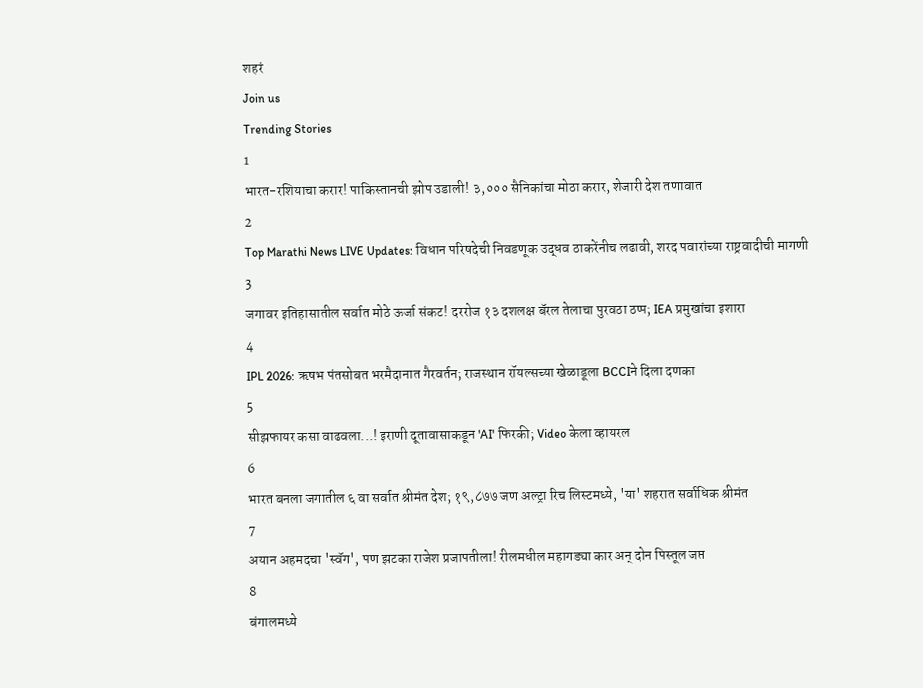शहरं
Join us
Trending Stories
1
भारत-रशियाचा करार! पाकिस्तानची झोप उडाली! ३,००० सैनिकांचा मोठा करार, शेजारी देश तणावात
2
Top Marathi News LIVE Updates: विधान परिषदेची निवडणूक उद्धव ठाकरेंनीच लढावी, शरद पवारांच्या राष्ट्रवादीची मागणी
3
जगावर इतिहासातील सर्वात मोठे ऊर्जा संकट! दररोज १३ दशलक्ष बॅरल तेलाचा पुरवठा ठप्प; IEA प्रमुखांचा इशारा
4
IPL 2026: ऋषभ पंतसोबत भरमैदानात गैरवर्तन; राजस्थान रॉयल्सच्या खेळाडूला BCCIने दिला दणका
5
सीझफायर कसा वाढवला...! इराणी दूतावासाकडून 'AI' फिरकी; Video केला व्हायरल
6
भारत बनला जगातील ६ वा सर्वात श्रीमंत देश; १९,८७७ जण अल्ट्रा रिच लिस्टमध्ये, 'या' शहरात सर्वाधिक श्रीमंत
7
अयान अहमदचा 'स्वॅग', पण झटका राजेश प्रजापतीला! रीलमधील महागड्या कार अन् दोन पिस्तूल जप्त
8
बंगालमध्ये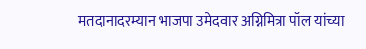मतदानादरम्यान भाजपा उमेदवार अग्निमित्रा पॉल यांच्या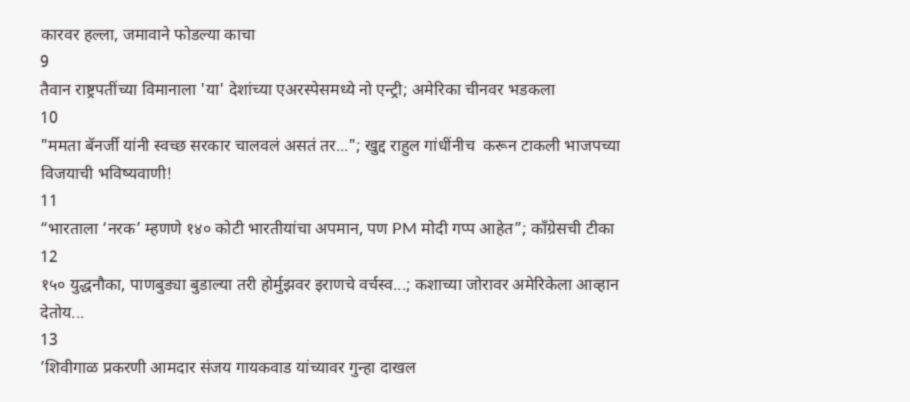कारवर हल्ला, जमावाने फोडल्या काचा
9
तैवान राष्ट्रपतींच्या विमानाला 'या' देशांच्या एअरस्पेसमध्ये नो एन्ट्री; अमेरिका चीनवर भडकला
10
"ममता बॅनर्जी यांनी स्वच्छ सरकार चालवलं असतं तर..."; खुद्द राहुल गांधींनीच  करून टाकली भाजपच्या विजयाची भविष्यवाणी!
11
“भारताला ‘नरक’ म्हणणे १४० कोटी भारतीयांचा अपमान, पण PM मोदी गप्प आहेत”; काँग्रेसची टीका
12
१५० युद्धनौका, पाणबुड्या बुडाल्या तरी होर्मुझवर इराणचे वर्चस्व...; कशाच्या जोरावर अमेरिकेला आव्हान देतोय...
13
’शिवीगाळ प्रकरणी आमदार संजय गायकवाड यांच्यावर गुन्हा दाखल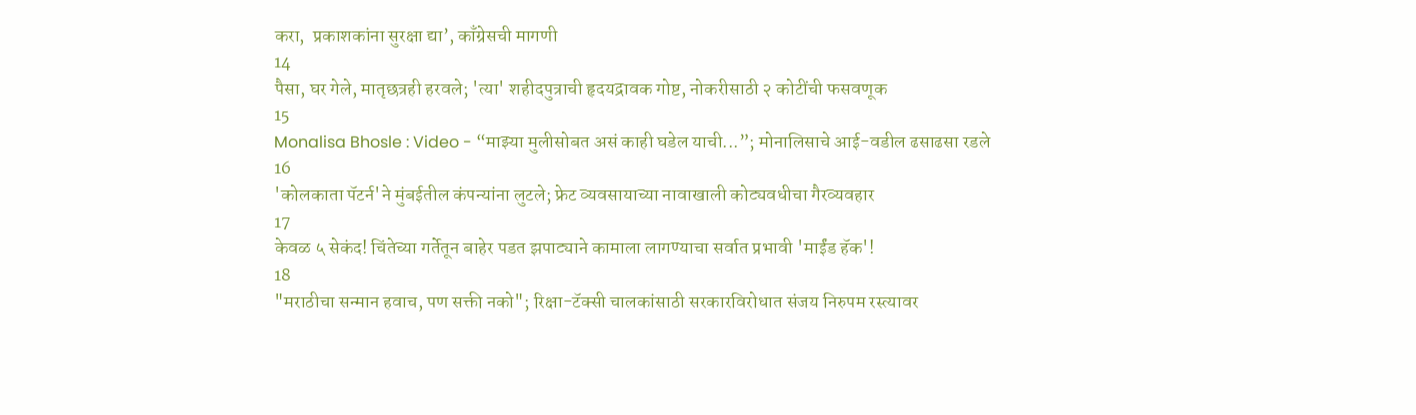करा,  प्रकाशकांना सुरक्षा द्या’, काँग्रेसची मागणी
14
पैसा, घर गेले, मातृछत्रही हरवले; 'त्या' शहीदपुत्राची हृदयद्रावक गोष्ट, नोकरीसाठी २ कोटींची फसवणूक
15
Monalisa Bhosle : Video - “माझ्या मुलीसोबत असं काही घडेल याची...”; मोनालिसाचे आई-वडील ढसाढसा रडले
16
'कोलकाता पॅटर्न'ने मुंबईतील कंपन्यांना लुटले; फ्रेट व्यवसायाच्या नावाखाली कोट्यवधीचा गैरव्यवहार
17
केवळ ५ सेकंद! चिंतेच्या गर्तेतून बाहेर पडत झपाट्याने कामाला लागण्याचा सर्वात प्रभावी 'माईंड हॅक'!
18
"मराठीचा सन्मान हवाच, पण सक्ती नको"; रिक्षा-टॅक्सी चालकांसाठी सरकारविरोधात संजय निरुपम रस्त्यावर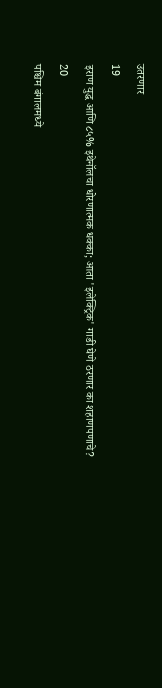उतरणार
19
इराण युद्ध आणि ८५% इथेनॉलचा धोरणात्मक धक्का; आता 'इलेक्ट्रिक' गाडी घेणे ठरणार का शहाणपणाचे?
20
पश्चिम बंगालमध्ये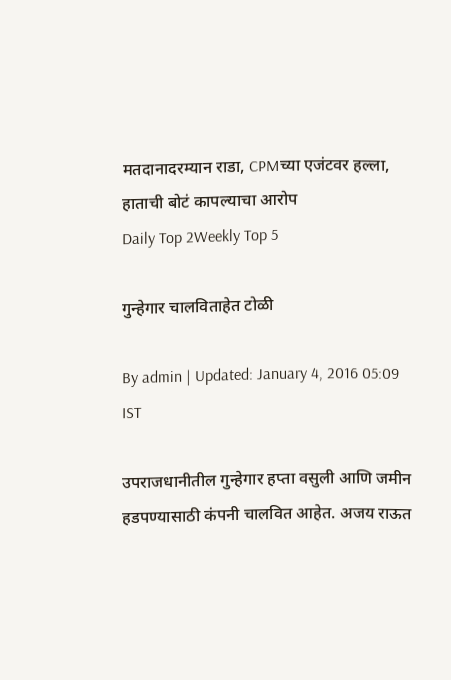मतदानादरम्यान राडा, CPMच्या एजंटवर हल्ला, हाताची बोटं कापल्याचा आरोप
Daily Top 2Weekly Top 5

गुन्हेगार चालविताहेत टोळी

By admin | Updated: January 4, 2016 05:09 IST

उपराजधानीतील गुन्हेगार हप्ता वसुली आणि जमीन हडपण्यासाठी कंपनी चालवित आहेत. अजय राऊत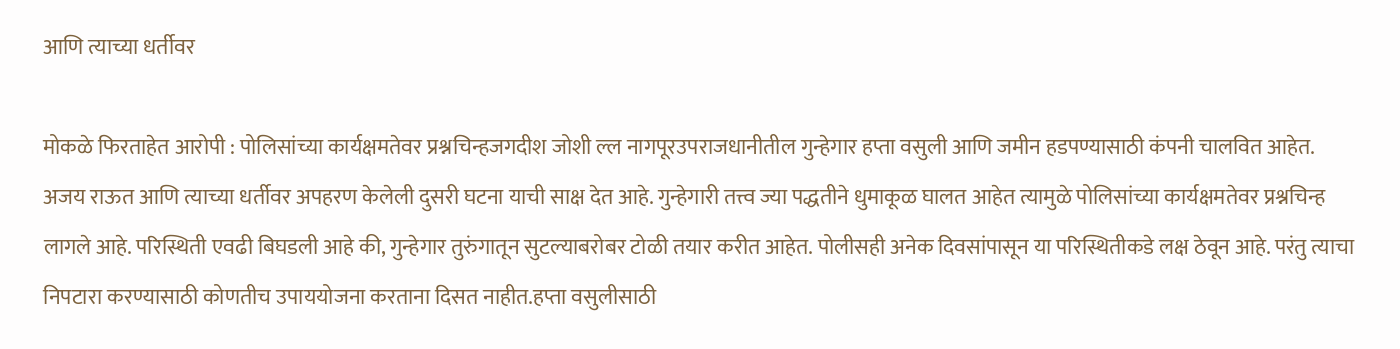आणि त्याच्या धर्तीवर

मोकळे फिरताहेत आरोपी : पोलिसांच्या कार्यक्षमतेवर प्रश्नचिन्हजगदीश जोशी ल्ल नागपूरउपराजधानीतील गुन्हेगार हप्ता वसुली आणि जमीन हडपण्यासाठी कंपनी चालवित आहेत. अजय राऊत आणि त्याच्या धर्तीवर अपहरण केलेली दुसरी घटना याची साक्ष देत आहे. गुन्हेगारी तत्त्व ज्या पद्धतीने धुमाकूळ घालत आहेत त्यामुळे पोलिसांच्या कार्यक्षमतेवर प्रश्नचिन्ह लागले आहे. परिस्थिती एवढी बिघडली आहे की, गुन्हेगार तुरुंगातून सुटल्याबरोबर टोळी तयार करीत आहेत. पोलीसही अनेक दिवसांपासून या परिस्थितीकडे लक्ष ठेवून आहे. परंतु त्याचा निपटारा करण्यासाठी कोणतीच उपाययोजना करताना दिसत नाहीत.हप्ता वसुलीसाठी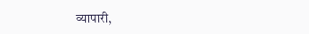व्यापारी,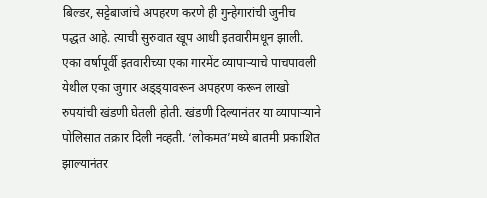बिल्डर, सट्टेबाजांचे अपहरण करणे ही गुन्हेगारांची जुनीच पद्धत आहे. त्याची सुरुवात खूप आधी इतवारीमधून झाली. एका वर्षापूर्वी इतवारीच्या एका गारमेंट व्यापाऱ्याचे पाचपावली येथील एका जुगार अड्ड्यावरून अपहरण करून लाखो रुपयांची खंडणी घेतली होती. खंडणी दिल्यानंतर या व्यापाऱ्याने पोलिसात तक्रार दिली नव्हती. ‘लोकमत’मध्ये बातमी प्रकाशित झाल्यानंतर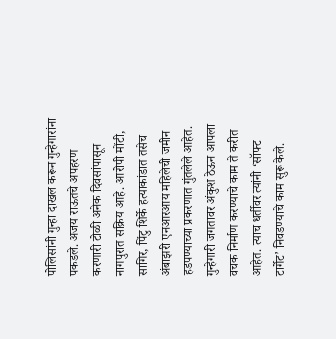पोलिसांनी गुन्हा दाखल करून गुन्हेगारांना पकडले. अजय राऊतचे अपहरण करणारी टोळी अनेक दिवसांपासून नागपुरात सक्रिय आहे. आरोपी मोंटी, सागिर, पिंटु शिर्के हत्याकांडात तसेच अंबाझरी एनआरआय महिलेची जमीन हडपण्याच्या प्रकरणात गुंतलेले आहेत. गुन्हेगारी जगतावर अंकुश ठेऊन आपला वचक निर्माण करण्याचे काम ते करीत आहेत. त्याच धर्तीवर त्यांनी ‘सॉफ्ट टार्गेट’ निवडण्याचे काम सुरू केले.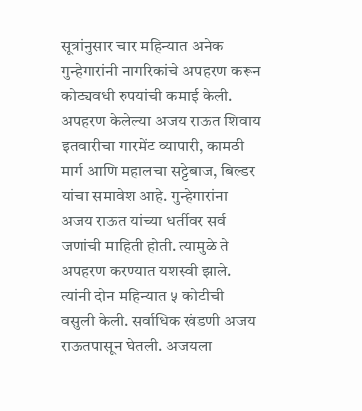सूत्रांनुसार चार महिन्यात अनेक गुन्हेगारांनी नागरिकांचे अपहरण करून कोट्यवधी रुपयांची कमाई केली. अपहरण केलेल्या अजय राऊत शिवाय इतवारीचा गारमेंट व्यापारी, कामठी मार्ग आणि महालचा सट्टेबाज, बिल्डर यांचा समावेश आहे. गुन्हेगारांना अजय राऊत यांच्या धर्तीवर सर्व जणांची माहिती होती. त्यामुळे ते अपहरण करण्यात यशस्वी झाले. त्यांनी दोन महिन्यात ५ कोटीची वसुली केली. सर्वाधिक खंडणी अजय राऊतपासून घेतली. अजयला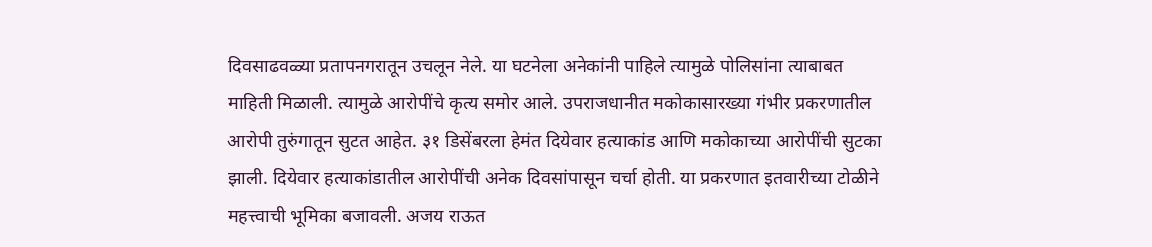दिवसाढवळ्या प्रतापनगरातून उचलून नेले. या घटनेला अनेकांनी पाहिले त्यामुळे पोलिसांना त्याबाबत माहिती मिळाली. त्यामुळे आरोपींचे कृत्य समोर आले. उपराजधानीत मकोकासारख्या गंभीर प्रकरणातील आरोपी तुरुंगातून सुटत आहेत. ३१ डिसेंबरला हेमंत दियेवार हत्याकांड आणि मकोकाच्या आरोपींची सुटका झाली. दियेवार हत्याकांडातील आरोपींची अनेक दिवसांपासून चर्चा होती. या प्रकरणात इतवारीच्या टोळीने महत्त्वाची भूमिका बजावली. अजय राऊत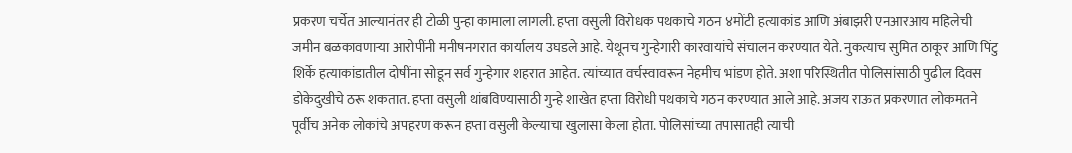प्रकरण चर्चेत आल्यानंतर ही टोळी पुन्हा कामाला लागली. हप्ता वसुली विरोधक पथकाचे गठन ४मोंटी हत्याकांड आणि अंबाझरी एनआरआय महिलेची जमीन बळकावणाऱ्या आरोपींनी मनीषनगरात कार्यालय उघडले आहे. येथूनच गुन्हेगारी कारवायांचे संचालन करण्यात येते. नुकत्याच सुमित ठाकूर आणि पिंटु शिर्के हत्याकांडातील दोषींना सोडून सर्व गुन्हेगार शहरात आहेत. त्यांच्यात वर्चस्वावरून नेहमीच भांडण होते. अशा परिस्थितीत पोलिसांसाठी पुढील दिवस डोकेदुखीचे ठरू शकतात. हप्ता वसुली थांबविण्यासाठी गुन्हे शाखेत हप्ता विरोधी पथकाचे गठन करण्यात आले आहे. अजय राऊत प्रकरणात लोकमतने पूर्वीच अनेक लोकांचे अपहरण करून हप्ता वसुली केल्याचा खुलासा केला होता. पोलिसांच्या तपासातही त्याची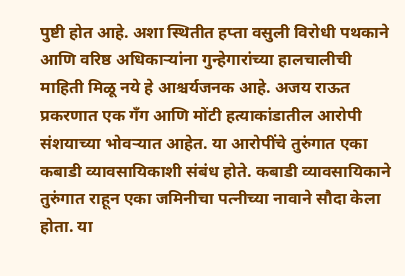पुष्टी होत आहे. अशा स्थितीत हप्ता वसुली विरोधी पथकाने आणि वरिष्ठ अधिकाऱ्यांना गुन्हेगारांच्या हालचालीची माहिती मिळू नये हे आश्चर्यजनक आहे. अजय राऊत प्रकरणात एक गँग आणि मोंटी हत्याकांडातील आरोपी संशयाच्या भोवऱ्यात आहेत. या आरोपींचे तुरुंगात एका कबाडी व्यावसायिकाशी संबंध होते. कबाडी व्यावसायिकाने तुरुंगात राहून एका जमिनीचा पत्नीच्या नावाने सौदा केला होता. या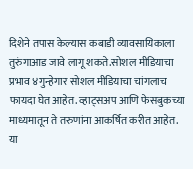दिशेने तपास केल्यास कबाडी व्यावसायिकाला तुरुंगाआड जावे लागू शकते.सोशल मीडियाचा प्रभाव ४गुन्हेगार सोशल मीडियाचा चांगलाच फायदा घेत आहेत. व्हाट्सअप आणि फेसबुकच्या माध्यमातून ते तरुणांना आकर्षित करीत आहेत. या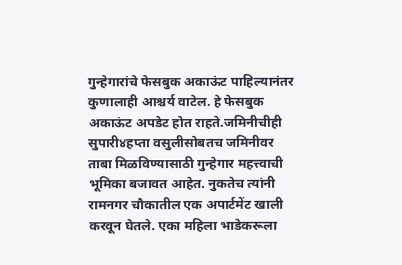गुन्हेगारांचे फेसबुक अकाऊंट पाहिल्यानंतर कुणालाही आश्चर्य वाटेल. हे फेसबुक अकाऊंट अपडेट होत राहते.जमिनीचीही सुपारी४हप्ता वसुलीसोबतच जमिनीवर ताबा मिळविण्यासाठी गुन्हेगार महत्त्वाची भूमिका बजावत आहेत. नुकतेच त्यांनी रामनगर चौकातील एक अपार्टमेंट खाली करवून घेतले. एका महिला भाडेकरूला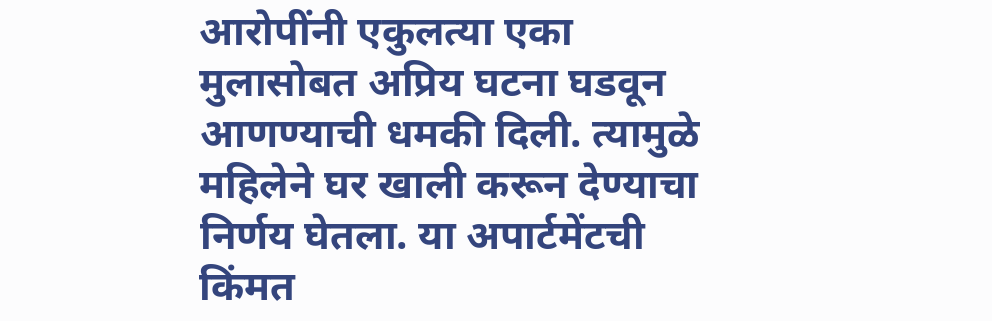आरोपींनी एकुलत्या एका मुलासोबत अप्रिय घटना घडवून आणण्याची धमकी दिली. त्यामुळे महिलेने घर खाली करून देण्याचा निर्णय घेतला. या अपार्टमेंटची किंमत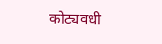कोट्यवधी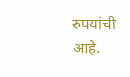रुपयांची आहे.